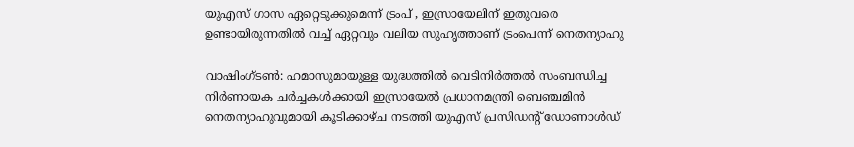യുഎസ് ഗാസ ഏറ്റെടുക്കുമെന്ന് ട്രംപ് , ഇസ്രായേലിന് ഇതുവരെ ഉണ്ടായിരുന്നതില്‍ വച്ച് ഏറ്റവും വലിയ സുഹൃത്താണ് ട്രംപെന്ന് നെതന്യാഹു

വാഷിംഗ്ടണ്‍: ഹമാസുമായുള്ള യുദ്ധത്തില്‍ വെടിനിര്‍ത്തല്‍ സംബന്ധിച്ച നിര്‍ണായക ചര്‍ച്ചകള്‍ക്കായി ഇസ്രായേല്‍ പ്രധാനമന്ത്രി ബെഞ്ചമിന്‍ നെതന്യാഹുവുമായി കൂടിക്കാഴ്ച നടത്തി യുഎസ് പ്രസിഡന്റ് ഡോണാള്‍ഡ്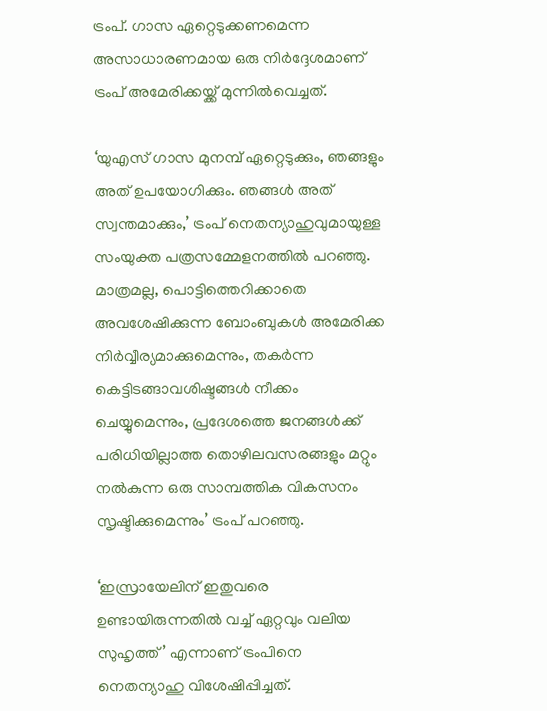ട്രംപ്. ഗാസ ഏറ്റെടുക്കണമെന്ന അസാധാരണമായ ഒരു നിര്‍ദ്ദേശമാണ് ട്രംപ് അമേരിക്കയ്ക്ക് മുന്നില്‍വെച്ചത്.

‘യുഎസ് ഗാസ മുനമ്പ് ഏറ്റെടുക്കും, ഞങ്ങളും അത് ഉപയോഗിക്കും. ഞങ്ങള്‍ അത് സ്വന്തമാക്കും,’ ട്രംപ് നെതന്യാഹുവുമായുള്ള സംയുക്ത പത്രസമ്മേളനത്തില്‍ പറഞ്ഞു. മാത്രമല്ല, പൊട്ടിത്തെറിക്കാതെ അവശേഷിക്കുന്ന ബോംബുകള്‍ അമേരിക്ക നിര്‍വ്വീര്യമാക്കുമെന്നും, തകര്‍ന്ന കെട്ടിടങ്ങാവശിഷ്ടങ്ങള്‍ നീക്കം ചെയ്യുമെന്നും, പ്രദേശത്തെ ജനങ്ങള്‍ക്ക് പരിധിയില്ലാത്ത തൊഴിലവസരങ്ങളും മറ്റും നല്‍കുന്ന ഒരു സാമ്പത്തിക വികസനം സൃഷ്ടിക്കുമെന്നും’ ട്രംപ് പറഞ്ഞു.

‘ഇസ്രായേലിന് ഇതുവരെ ഉണ്ടായിരുന്നതില്‍ വച്ച് ഏറ്റവും വലിയ സുഹൃത്ത്’ എന്നാണ് ട്രംപിനെ നെതന്യാഹു വിശേഷിപ്പിച്ചത്.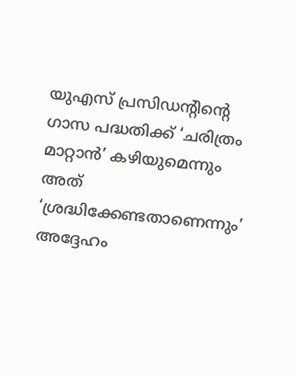യുഎസ് പ്രസിഡന്റിന്റെ ഗാസ പദ്ധതിക്ക് ‘ചരിത്രം മാറ്റാന്‍’ കഴിയുമെന്നും അത് ‘ശ്രദ്ധിക്കേണ്ടതാണെന്നും’ അദ്ദേഹം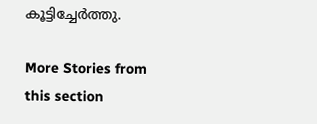കൂട്ടിച്ചേര്‍ത്തു.

More Stories from this section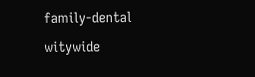family-dental
witywide